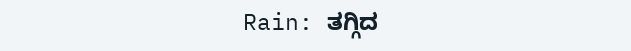Rain: ತಗ್ಗಿದ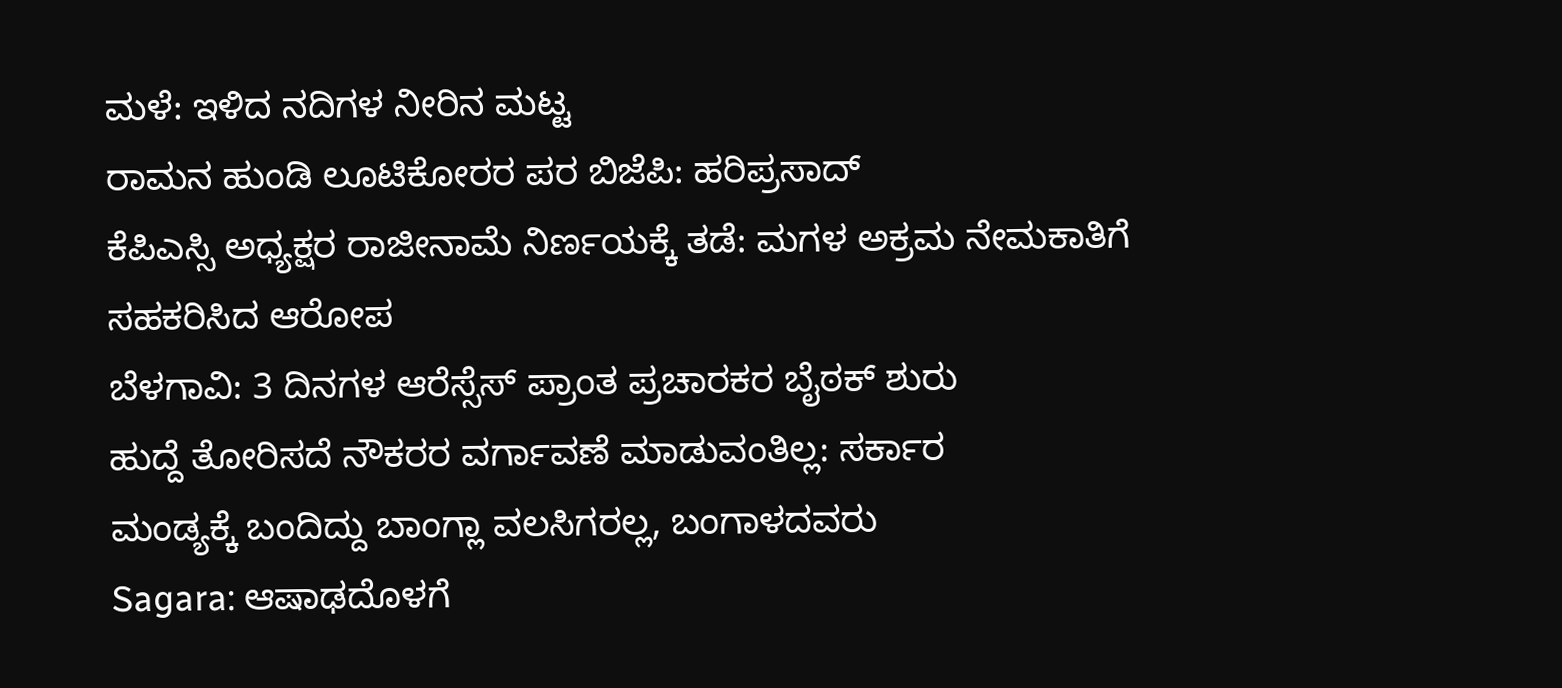ಮಳೆ: ಇಳಿದ ನದಿಗಳ ನೀರಿನ ಮಟ್ಟ
ರಾಮನ ಹುಂಡಿ ಲೂಟಿಕೋರರ ಪರ ಬಿಜೆಪಿ: ಹರಿಪ್ರಸಾದ್
ಕೆಪಿಎಸ್ಸಿ ಅಧ್ಯಕ್ಷರ ರಾಜೀನಾಮೆ ನಿರ್ಣಯಕ್ಕೆ ತಡೆ: ಮಗಳ ಅಕ್ರಮ ನೇಮಕಾತಿಗೆ ಸಹಕರಿಸಿದ ಆರೋಪ
ಬೆಳಗಾವಿ: 3 ದಿನಗಳ ಆರೆಸ್ಸೆಸ್ ಪ್ರಾಂತ ಪ್ರಚಾರಕರ ಬೈಠಕ್ ಶುರು
ಹುದ್ದೆ ತೋರಿಸದೆ ನೌಕರರ ವರ್ಗಾವಣೆ ಮಾಡುವಂತಿಲ್ಲ: ಸರ್ಕಾರ
ಮಂಡ್ಯಕ್ಕೆ ಬಂದಿದ್ದು ಬಾಂಗ್ಲಾ ವಲಸಿಗರಲ್ಲ, ಬಂಗಾಳದವರು
Sagara: ಆಷಾಢದೊಳಗೆ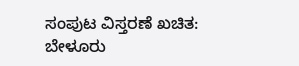ಸಂಪುಟ ವಿಸ್ತರಣೆ ಖಚಿತ: ಬೇಳೂರು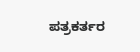ಪತ್ರಕರ್ತರ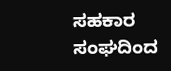ಸಹಕಾರ ಸಂಘದಿಂದ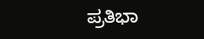ಪ್ರತಿಭಾ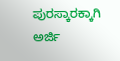ಪುರಸ್ಕಾರಕ್ಕಾಗಿ ಅರ್ಜಿ